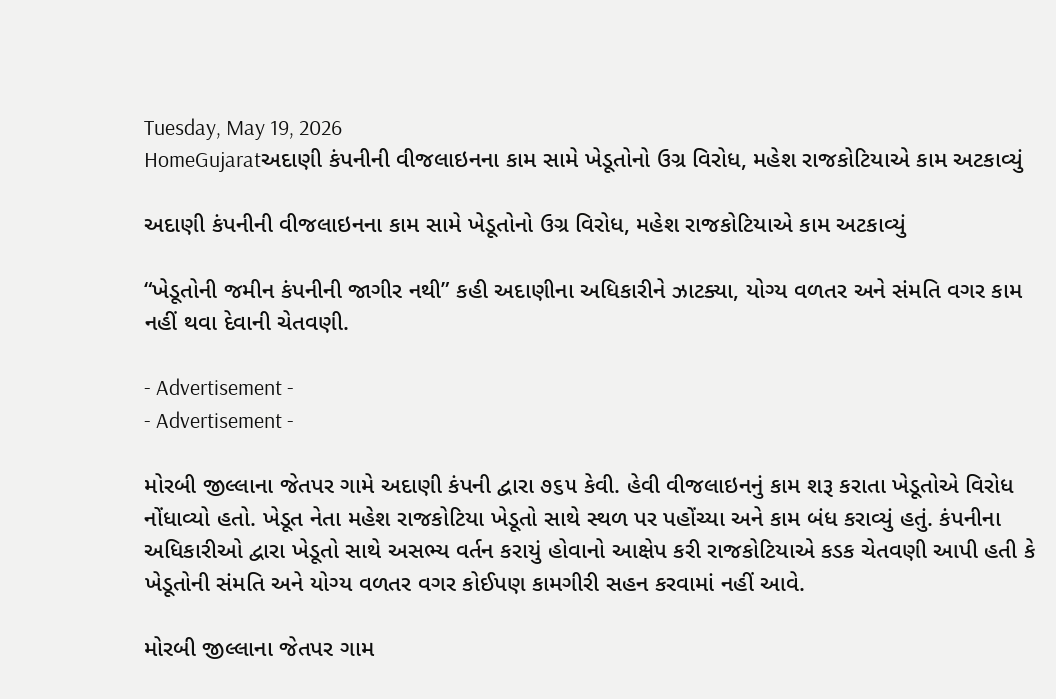Tuesday, May 19, 2026
HomeGujaratઅદાણી કંપનીની વીજલાઇનના કામ સામે ખેડૂતોનો ઉગ્ર વિરોધ, મહેશ રાજકોટિયાએ કામ અટકાવ્યું

અદાણી કંપનીની વીજલાઇનના કામ સામે ખેડૂતોનો ઉગ્ર વિરોધ, મહેશ રાજકોટિયાએ કામ અટકાવ્યું

“ખેડૂતોની જમીન કંપનીની જાગીર નથી” કહી અદાણીના અધિકારીને ઝાટક્યા, યોગ્ય વળતર અને સંમતિ વગર કામ નહીં થવા દેવાની ચેતવણી.

- Advertisement -
- Advertisement -

મોરબી જીલ્લાના જેતપર ગામે અદાણી કંપની દ્વારા ૭૬૫ કેવી. હેવી વીજલાઇનનું કામ શરૂ કરાતા ખેડૂતોએ વિરોધ નોંધાવ્યો હતો. ખેડૂત નેતા મહેશ રાજકોટિયા ખેડૂતો સાથે સ્થળ પર પહોંચ્યા અને કામ બંધ કરાવ્યું હતું. કંપનીના અધિકારીઓ દ્વારા ખેડૂતો સાથે અસભ્ય વર્તન કરાયું હોવાનો આક્ષેપ કરી રાજકોટિયાએ કડક ચેતવણી આપી હતી કે ખેડૂતોની સંમતિ અને યોગ્ય વળતર વગર કોઈપણ કામગીરી સહન કરવામાં નહીં આવે.

મોરબી જીલ્લાના જેતપર ગામ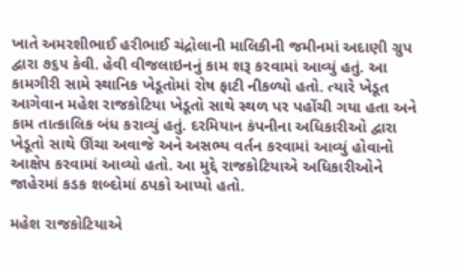ખાતે અમરશીભાઈ હરીભાઈ ચંદ્રોલાની માલિકીની જમીનમાં અદાણી ગ્રુપ દ્વારા ૭૬૫ કેવી. હેવી વીજલાઇનનું કામ શરૂ કરવામાં આવ્યું હતું. આ કામગીરી સામે સ્થાનિક ખેડૂતોમાં રોષ ફાટી નીકળ્યો હતો. ત્યારે ખેડૂત આગેવાન મહેશ રાજકોટિયા ખેડૂતો સાથે સ્થળ પર પહોંચી ગયા હતા અને કામ તાત્કાલિક બંધ કરાવ્યું હતું. દરમિયાન કંપનીના અધિકારીઓ દ્વારા ખેડૂતો સાથે ઊંચા અવાજે અને અસભ્ય વર્તન કરવામાં આવ્યું હોવાનો આક્ષેપ કરવામાં આવ્યો હતો. આ મુદ્દે રાજકોટિયાએ અધિકારીઓને જાહેરમાં કડક શબ્દોમાં ઠપકો આપ્યો હતો.

મહેશ રાજકોટિયાએ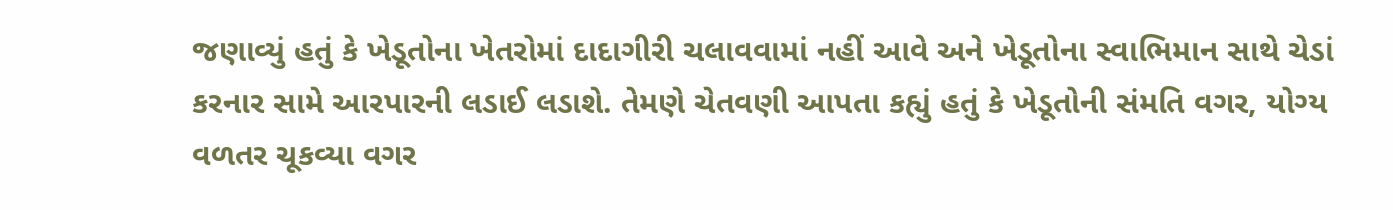જણાવ્યું હતું કે ખેડૂતોના ખેતરોમાં દાદાગીરી ચલાવવામાં નહીં આવે અને ખેડૂતોના સ્વાભિમાન સાથે ચેડાં કરનાર સામે આરપારની લડાઈ લડાશે. તેમણે ચેતવણી આપતા કહ્યું હતું કે ખેડૂતોની સંમતિ વગર, યોગ્ય વળતર ચૂકવ્યા વગર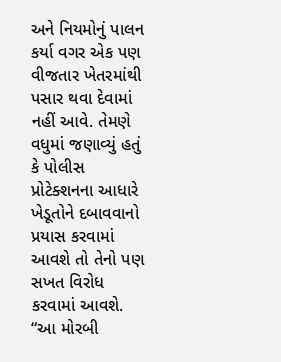અને નિયમોનું પાલન કર્યા વગર એક પણ વીજતાર ખેતરમાંથી પસાર થવા દેવામાં નહીં આવે. તેમણે વધુમાં જણાવ્યું હતું કે પોલીસ પ્રોટેક્શનના આધારે ખેડૂતોને દબાવવાનો પ્રયાસ કરવામાં આવશે તો તેનો પણ સખત વિરોધ કરવામાં આવશે. “આ મોરબી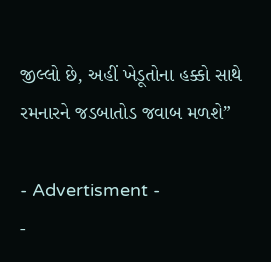જીલ્લો છે, અહીં ખેડૂતોના હક્કો સાથે રમનારને જડબાતોડ જવાબ મળશે”

- Advertisment -
-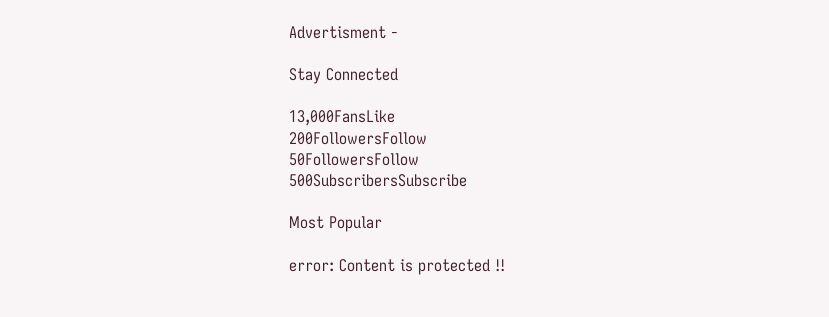Advertisment -

Stay Connected

13,000FansLike
200FollowersFollow
50FollowersFollow
500SubscribersSubscribe

Most Popular

error: Content is protected !!